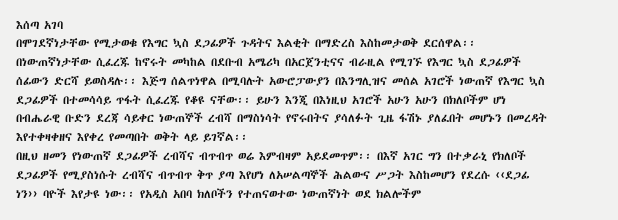እሰጣ አገባ
በሞገደኛነታቸው የሚታወቁ የእግር ኳስ ደጋፊዎች ጉዳትና እልቂት በማድረስ እስከመታወቅ ደርሰዋል፡፡ በነውጠኛነታቸው ሲፈረጁ ከኖሩት መካከል በደቡብ አሜሪካ በአርጀንቲናና ብራዚል የሚገኙ የእግር ኳስ ደጋፊዎች ሰፊውን ድርሻ ይወስዳሉ፡፡ እጅግ ሰልጥነዋል በሚባሉት አውሮፓውያን በእንግሊዝና መሰል አገሮች ነውጠኛ የእግር ኳስ ደጋፊዎች በተመሳሳይ ጥፋት ሲፈረጁ የቆዩ ናቸው፡፡ ይሁን እንጂ በእነዚህ አገሮች አሁን አሁን በክለቦችም ሆነ በብሔራዊ ቡድን ደረጃ ሳይቀር ነውጠኞች ረብሻ በማስነሳት የኖሩበትና ያሳለፉት ጊዜ ፋሽኑ ያለፈበት መሆኑን በመረዳት እየተቀዛቀዘና እየቀረ የመጣበት ወቅት ላይ ይገኛል፡፡
በዚህ ዘመን የነውጠኛ ደጋፊዎች ረብሻና ብጥብጥ ወሬ እምብዛም አይደመጥም፡፡ በእኛ አገር ግን በተቃራኒ የክለቦች ደጋፊዎች የሚያስነሱት ረብሻና ብጥብጥ ቅጥ ያጣ እየሆነ ለአሠልጣኞች ሕልውና ሥጋት እስከመሆን የደረሱ ‹‹ደጋፊ ነን›› ባዮች እየታዩ ነው፡፡ የአዲስ አበባ ክለቦችን የተጠናወተው ነውጠኛነት ወደ ክልሎችም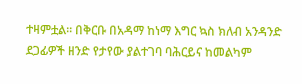ተዛምቷል፡፡ በቅርቡ በአዳማ ከነማ እግር ኳስ ክለብ አንዳንድ ደጋፊዎች ዘንድ የታየው ያልተገባ ባሕርይና ከመልካም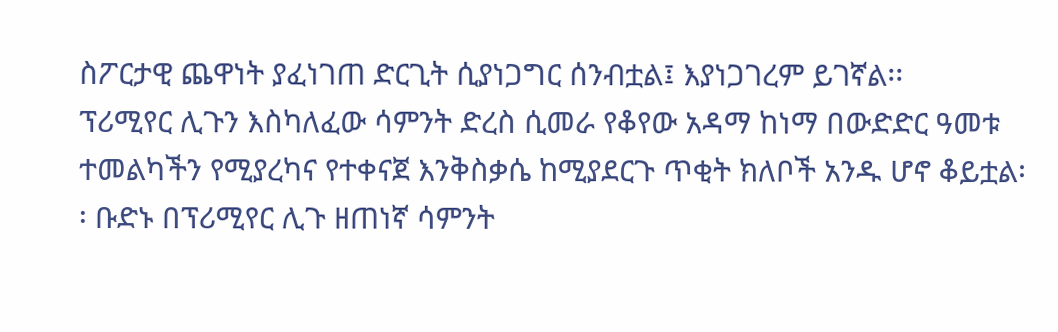ስፖርታዊ ጨዋነት ያፈነገጠ ድርጊት ሲያነጋግር ሰንብቷል፤ እያነጋገረም ይገኛል፡፡
ፕሪሚየር ሊጉን እስካለፈው ሳምንት ድረስ ሲመራ የቆየው አዳማ ከነማ በውድድር ዓመቱ ተመልካችን የሚያረካና የተቀናጀ እንቅስቃሴ ከሚያደርጉ ጥቂት ክለቦች አንዱ ሆኖ ቆይቷል፡፡ ቡድኑ በፕሪሚየር ሊጉ ዘጠነኛ ሳምንት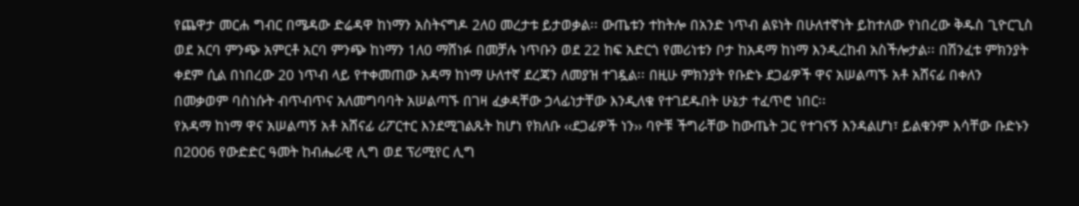የጨዋታ መርሐ ግብር በሜዳው ድሬዳዋ ከነማን አስትናግዶ 2ለ0 መረታቱ ይታወቃል፡፡ ውጤቱን ተከትሎ በአንድ ነጥብ ልዩነት በሁለተኛነት ይከተለው የነበረው ቅዱስ ጊዮርጊስ ወደ አርባ ምንጭ አምርቶ አርባ ምንጭ ከነማን 1ለ0 ማሸነፉ በመቻሉ ነጥቡን ወደ 22 ከፍ አድርጎ የመሪነቱን ቦታ ከአዳማ ከነማ እንዲረከብ አስችሎታል፡፡ በሽንፈቱ ምክንያት ቀደም ሲል በነበረው 20 ነጥብ ላይ የተቀመጠው አዳማ ከነማ ሁለተኛ ደረጃን ለመያዝ ተገዷል፡፡ በዚሁ ምክንያት የቡድኑ ደጋፊዎች ዋና አሠልጣኙ አቶ አሸናፊ በቀለን በመቃወም ባስነሱት ብጥብጥና አለመግባባት አሠልጣኙ በገዛ ፈቃዳቸው ኃላፊነታቸው እንዲለቁ የተገደዱበት ሁኔታ ተፈጥሮ ነበር፡፡
የአዳማ ከነማ ዋና አሠልጣኝ አቶ አሸናፊ ሪፖርተር እንደሚገልጹት ከሆነ የክለቡ ‹‹ደጋፊዎች ነን›› ባዮቹ ችግራቸው ከውጤት ጋር የተገናኝ እንዳልሆነ፣ ይልቁንም እሳቸው ቡድኑን በ2006 የውድድር ዓመት ከብሔራዊ ሊግ ወደ ፕሪሚየር ሊግ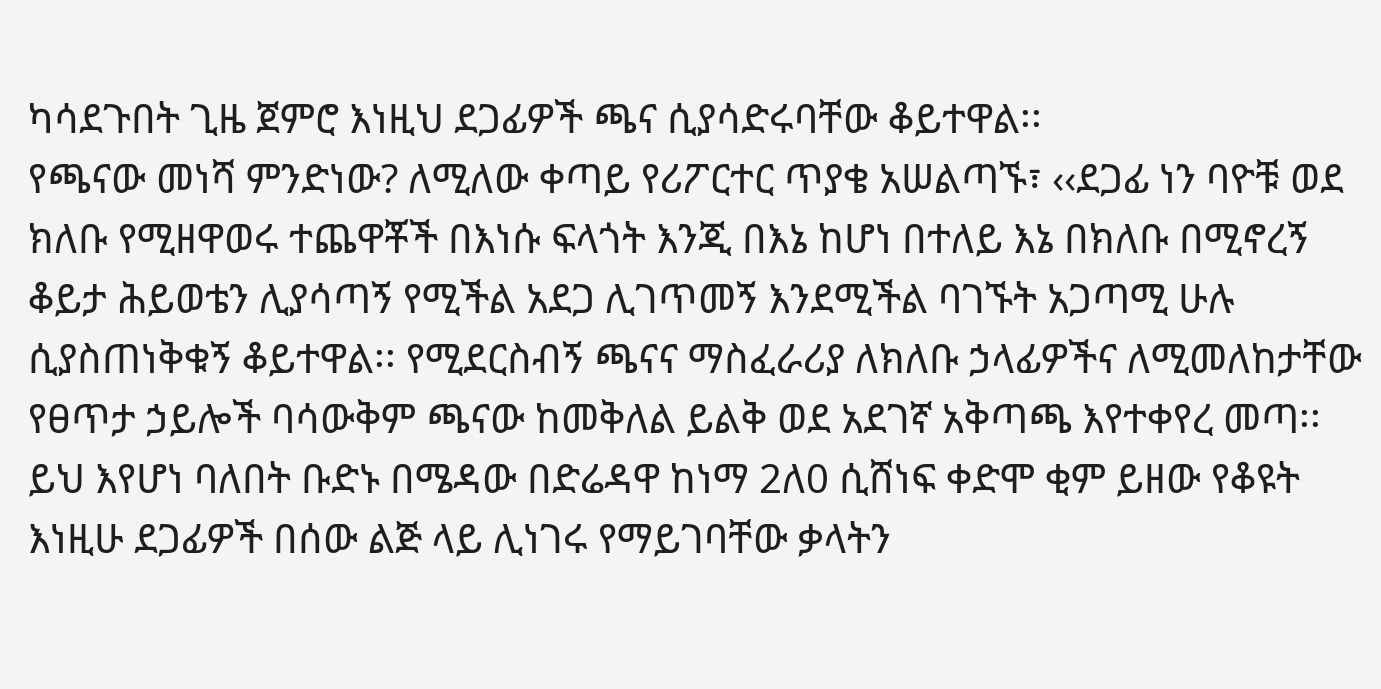ካሳደጉበት ጊዜ ጀምሮ እነዚህ ደጋፊዎች ጫና ሲያሳድሩባቸው ቆይተዋል፡፡
የጫናው መነሻ ምንድነው? ለሚለው ቀጣይ የሪፖርተር ጥያቄ አሠልጣኙ፣ ‹‹ደጋፊ ነን ባዮቹ ወደ ክለቡ የሚዘዋወሩ ተጨዋቾች በእነሱ ፍላጎት እንጂ በእኔ ከሆነ በተለይ እኔ በክለቡ በሚኖረኝ ቆይታ ሕይወቴን ሊያሳጣኝ የሚችል አደጋ ሊገጥመኝ እንደሚችል ባገኙት አጋጣሚ ሁሉ ሲያስጠነቅቁኝ ቆይተዋል፡፡ የሚደርስብኝ ጫናና ማስፈራሪያ ለክለቡ ኃላፊዎችና ለሚመለከታቸው የፀጥታ ኃይሎች ባሳውቅም ጫናው ከመቅለል ይልቅ ወደ አደገኛ አቅጣጫ እየተቀየረ መጣ፡፡ ይህ እየሆነ ባለበት ቡድኑ በሜዳው በድሬዳዋ ከነማ 2ለ0 ሲሸነፍ ቀድሞ ቂም ይዘው የቆዩት እነዚሁ ደጋፊዎች በሰው ልጅ ላይ ሊነገሩ የማይገባቸው ቃላትን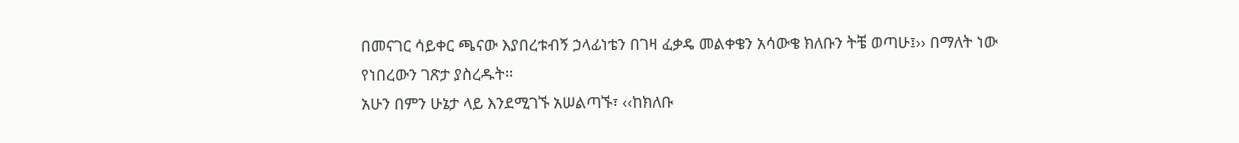በመናገር ሳይቀር ጫናው እያበረቱብኝ ኃላፊነቴን በገዛ ፈቃዴ መልቀቄን አሳውቄ ክለቡን ትቼ ወጣሁ፤›› በማለት ነው የነበረውን ገጽታ ያስረዱት፡፡
አሁን በምን ሁኔታ ላይ እንደሚገኙ አሠልጣኙ፣ ‹‹ከክለቡ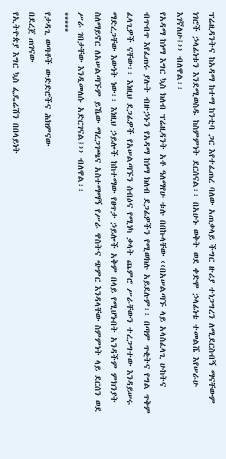ፕሬዚዳንትና ከአዳማ ከተማ ከንቲባ ጋር እየተፈጠረ ባለው አጠቃላይ ችግር ዙሪያ ተነጋግረን ለሚደርስብኝ ማናቸውም ነገሮች ኃላፊነቱን እንደሚወስዱ ከስምምነት ደርሰናል፡፡ በአሁኑ ወቅት ወደ ቀድሞ ኃላፊነቴ ተመልሼ እየሠራሁ እገኛለሁ፤›› ብለዋል፡፡
የአዳማ ከነማ እግር ኳስ ክለብ ፕሬዚዳንት አቶ ዓለማየሁ ቱሉ በበኩላቸው ‹‹በአሠልጣኙ ላይ አላስፈላጊ ሁከትና ብጥብጥ እየፈጠሩ ያሉት ብዙኃኑን የአዳማ ከነማ ክለብ ደጋፊዎችን የሚወክሉ አይደሉም፡፡ በጣም ጥቂትና የግል ጥቅም ፈላጊዎች ናቸው፡፡ እነዚህ ደጋፊዎች የአሠልጣኙን ሰብዕና የሚነካ ቃላት ጨምሮ ሥራቸውን ተረጋግተው እንዳይሠሩ ማድረጋቸው እውነት ነው፡፡ እነዚህ ኃይሎች ከከተማው የፀጥታ ኃይሎች አቅም በላይ የሚሆኑበት አንዳችም ምክንያት ስለማይኖር ለአሠልጣኙም ይኼው ማረጋገጫና አስተማማኝ የሥራ ዋስትና ጭምር እንዳላቸው ስምምነት ላይ ደርሰን ወደ ሥራ ገበታቸው እንዲመለሱ አድርገናል፤›› ብለዋል፡፡
*****
የታዳጊ ወጣቶች ውድድሮችና ሕክምናው
በደረጀ ጠገናው
የኢትዮጵያ እግር ኳስ ፌዴሬሽን በበላይነት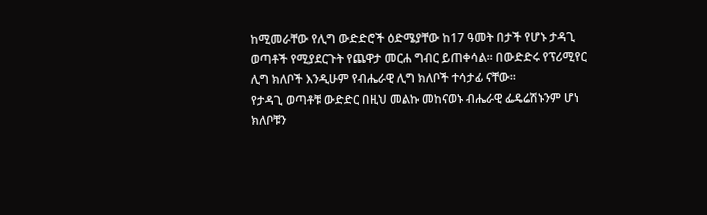ከሚመራቸው የሊግ ውድድሮች ዕድሜያቸው ከ17 ዓመት በታች የሆኑ ታዳጊ ወጣቶች የሚያደርጉት የጨዋታ መርሐ ግብር ይጠቀሳል፡፡ በውድድሩ የፕሪሚየር ሊግ ክለቦች እንዲሁም የብሔራዊ ሊግ ክለቦች ተሳታፊ ናቸው፡፡
የታዳጊ ወጣቶቹ ውድድር በዚህ መልኩ መከናወኑ ብሔራዊ ፌዴሬሽኑንም ሆነ ክለቦቹን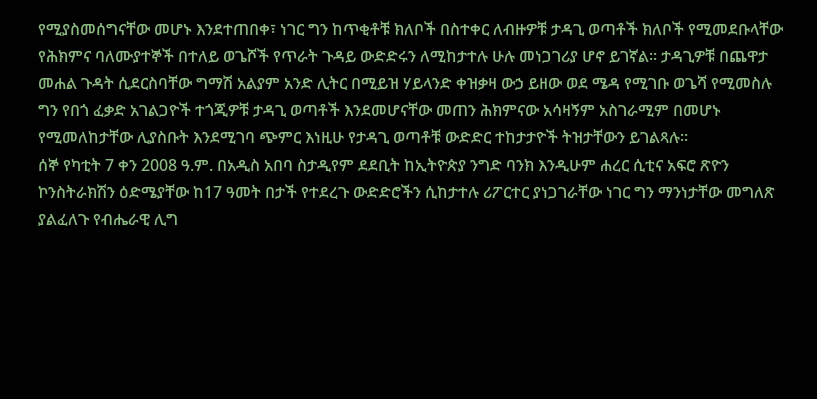የሚያስመሰግናቸው መሆኑ እንደተጠበቀ፣ ነገር ግን ከጥቂቶቹ ክለቦች በስተቀር ለብዙዎቹ ታዳጊ ወጣቶች ክለቦች የሚመደቡላቸው የሕክምና ባለሙያተኞች በተለይ ወጌሾች የጥራት ጉዳይ ውድድሩን ለሚከታተሉ ሁሉ መነጋገሪያ ሆኖ ይገኛል፡፡ ታዳጊዎቹ በጨዋታ መሐል ጉዳት ሲደርስባቸው ግማሽ አልያም አንድ ሊትር በሚይዝ ሃይላንድ ቀዝቃዛ ውኃ ይዘው ወደ ሜዳ የሚገቡ ወጌሻ የሚመስሉ ግን የበጎ ፈቃድ አገልጋዮች ተጎጂዎቹ ታዳጊ ወጣቶች እንደመሆናቸው መጠን ሕክምናው አሳዛኝም አስገራሚም በመሆኑ የሚመለከታቸው ሊያስቡት እንደሚገባ ጭምር እነዚሁ የታዳጊ ወጣቶቹ ውድድር ተከታታዮች ትዝታቸውን ይገልጻሉ፡፡
ሰኞ የካቲት 7 ቀን 2008 ዓ.ም. በአዲስ አበባ ስታዲየም ደደቢት ከኢትዮጵያ ንግድ ባንክ እንዲሁም ሐረር ሲቲና አፍሮ ጽዮን ኮንስትራክሽን ዕድሜያቸው ከ17 ዓመት በታች የተደረጉ ውድድሮችን ሲከታተሉ ሪፖርተር ያነጋገራቸው ነገር ግን ማንነታቸው መግለጽ ያልፈለጉ የብሔራዊ ሊግ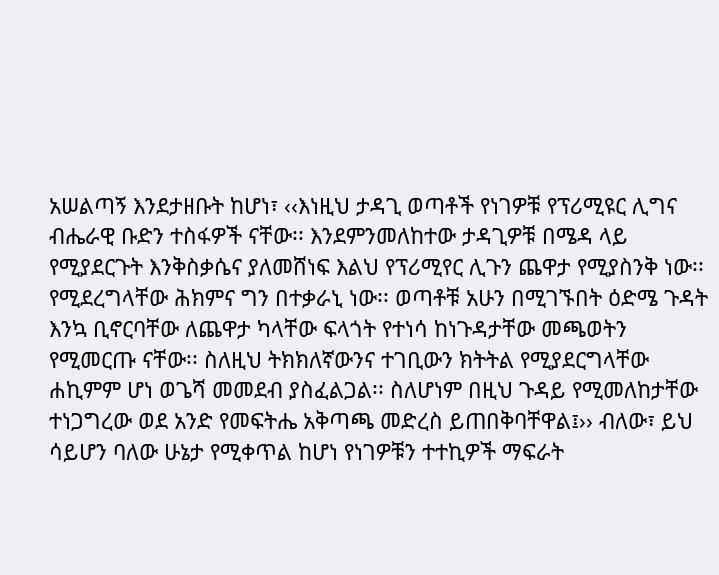አሠልጣኝ እንደታዘቡት ከሆነ፣ ‹‹እነዚህ ታዳጊ ወጣቶች የነገዎቹ የፕሪሚዩር ሊግና ብሔራዊ ቡድን ተስፋዎች ናቸው፡፡ እንደምንመለከተው ታዳጊዎቹ በሜዳ ላይ የሚያደርጉት እንቅስቃሴና ያለመሸነፍ እልህ የፕሪሚየር ሊጉን ጨዋታ የሚያስንቅ ነው፡፡ የሚደረግላቸው ሕክምና ግን በተቃራኒ ነው፡፡ ወጣቶቹ አሁን በሚገኙበት ዕድሜ ጉዳት እንኳ ቢኖርባቸው ለጨዋታ ካላቸው ፍላጎት የተነሳ ከነጉዳታቸው መጫወትን የሚመርጡ ናቸው፡፡ ስለዚህ ትክክለኛውንና ተገቢውን ክትትል የሚያደርግላቸው ሐኪምም ሆነ ወጌሻ መመደብ ያስፈልጋል፡፡ ስለሆነም በዚህ ጉዳይ የሚመለከታቸው ተነጋግረው ወደ አንድ የመፍትሔ አቅጣጫ መድረስ ይጠበቅባቸዋል፤›› ብለው፣ ይህ ሳይሆን ባለው ሁኔታ የሚቀጥል ከሆነ የነገዎቹን ተተኪዎች ማፍራት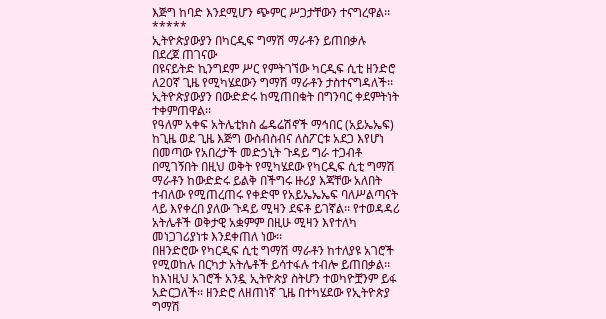እጅግ ከባድ እንደሚሆን ጭምር ሥጋታቸውን ተናግረዋል፡፡
*****
ኢትዮጵያውያን በካርዲፍ ግማሽ ማራቶን ይጠበቃሉ
በደረጀ ጠገናው
በዩናይትድ ኪንግደም ሥር የምትገኘው ካርዲፍ ሲቲ ዘንድሮ ለ20ኛ ጊዜ የሚካሄደውን ግማሽ ማራቶን ታስተናግዳለች፡፡ ኢትዮጵያውያን በውድድሩ ከሚጠበቁት በግንባር ቀደምትነት ተቀምጠዋል፡፡
የዓለም አቀፍ አትሌቲክስ ፌዴሬሽኖች ማኅበር (አይኤኤፍ) ከጊዜ ወደ ጊዜ እጅግ ውስብስብና ለስፖርቱ አደጋ እየሆነ በመጣው የአበረታች መድኃኒት ጉዳይ ግራ ተጋብቶ በሚገኝበት በዚህ ወቅት የሚካሄደው የካርዲፍ ሲቲ ግማሽ ማራቶን ከውድድሩ ይልቅ በችግሩ ዙሪያ እጃቸው አለበት ተብለው የሚጠረጠሩ የቀድሞ የአይኤኤኤፍ ባለሥልጣናት ላይ እየቀረበ ያለው ጉዳይ ሚዛን ደፍቶ ይገኛል፡፡ የተወዳዳሪ አትሌቶች ወቅታዊ አቋምም በዚሁ ሚዛን እየተለካ መነጋገሪያነቱ እንደቀጠለ ነው፡፡
በዘንድሮው የካርዲፍ ሲቲ ግማሽ ማራቶን ከተለያዩ አገሮች የሚወከሉ በርካታ አትሌቶች ይሳተፋሉ ተብሎ ይጠበቃል፡፡ ከእነዚህ አገሮች አንዷ ኢትዮጵያ ስትሆን ተወካዮቿንም ይፋ አድርጋለች፡፡ ዘንድሮ ለዘጠነኛ ጊዜ በተካሄደው የኢትዮጵያ ግማሽ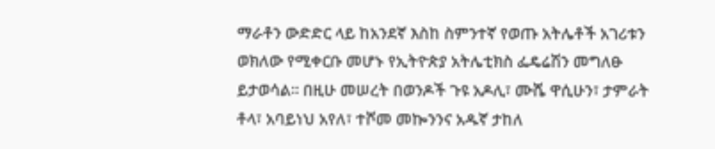ማራቶን ውድድር ላይ ከአንደኛ እስከ ስምንተኛ የወጡ አትሌቶች አገሪቱን ወክለው የሚቀርቡ መሆኑ የኢትዮጵያ አትሌቲክስ ፌዴሬሽን መግለፁ ይታወሳል፡፡ በዚሁ መሠረት በወንዶች ጉዩ አዶሊ፣ ሙሼ ዋሲሁን፣ ታምራት ቶላ፣ አባይነህ አየለ፣ ተሾመ መኰንንና አዱኛ ታከለ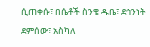ሲጠቀሱ፣ በሴቶች ስንቄ ዱቤ፣ ደኅንነት ደምሰው፣ አስካለ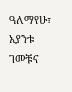ዓለማየሁ፣ አያንቱ ገመቹና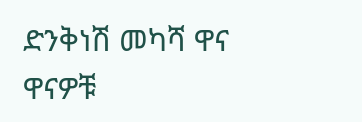ድንቅነሽ መካሻ ዋና ዋናዎቹ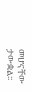መሆናቸው ታውቋል፡፡